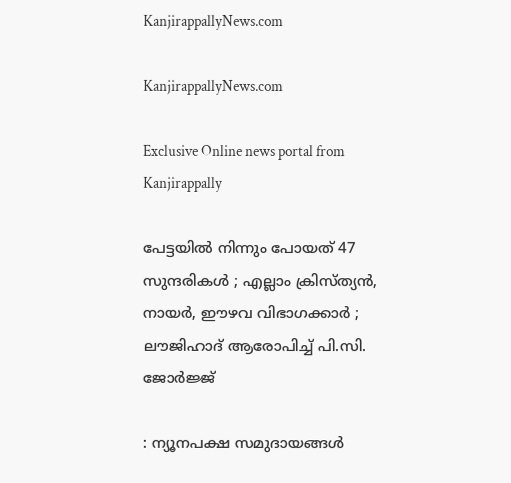KanjirappallyNews.com

KanjirappallyNews.com

Exclusive Online news portal from Kanjirappally

പേട്ടയില്‍ നിന്നും പോയത് 47 സുന്ദരികള്‍ ; എല്ലാം ക്രിസ്ത്യന്‍, നായര്‍, ഈഴവ വിഭാഗക്കാര്‍ ; ലൗജിഹാദ് ആരോപിച്ച് പി.സി. ജോര്‍ജ്ജ്

: ന്യൂനപക്ഷ സമുദായങ്ങള്‍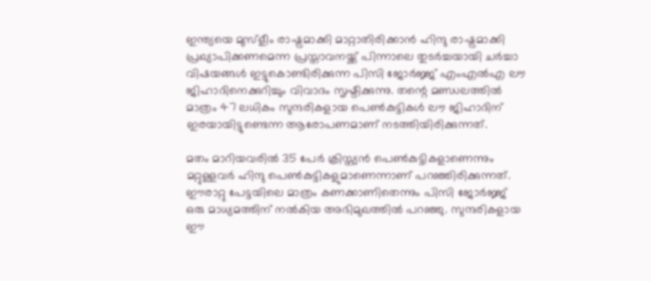ഇന്ത്യയെ മുസ്‌ളീം രാഷ്ട്രമാക്കി മാറ്റാതിരിക്കാന്‍ ഹിന്ദു രാഷ്ട്രമാക്കി പ്രഖ്യാപിക്കണമെന്ന പ്രസ്താവനയ്ക്ക് പിന്നാലെ തുടര്‍ച്ചയായി ചര്‍ച്ചാ വിഷയങ്ങള്‍ ഇട്ടുകൊണ്ടിരിക്കുന്ന പിസി ജോര്‍ജ്ജ് എംഎല്‍എ ലൗ ജിഹാദിനെക്കുറിച്ചും വിവാദം സൃഷ്ടിക്കുന്നു. തന്റെ മണ്ഡലത്തില്‍ മാത്രം 47 ലധികം സുന്ദരികളായ പെണ്‍കുട്ടികള്‍ ലൗ ജിഹാദിന് ഇരയായിട്ടുണ്ടെന്ന ആരോപണമാണ് നടത്തിയിരിക്കുന്നത്.

മതം മാറിയവരില്‍ 35 പേര്‍ ക്രിസ്ത്യന്‍ പെണ്‍കുട്ടികളാണെന്നും മറ്റുള്ളവര്‍ ഹിന്ദു പെണ്‍കുട്ടികളുമാണെന്നാണ് പറഞ്ഞിരിക്കുന്നത്. ഈരാറ്റു പേട്ടയിലെ മാത്രം കണക്കാണിതെന്നും പിസി ജോര്‍ജ്ജ് ഒരു മാധ്യമത്തിന് നല്‍കിയ അഭിമുഖത്തില്‍ പറഞ്ഞു. സുന്ദരികളായ ഈ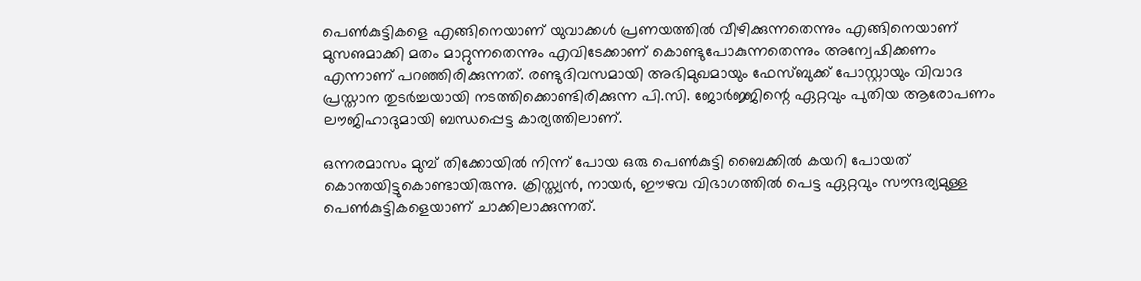പെണ്‍കുട്ടികളെ എങ്ങിനെയാണ് യുവാക്കള്‍ പ്രണയത്തില്‍ വീഴിക്കുന്നതെന്നും എങ്ങിനെയാണ് മുസഌമാക്കി മതം മാറ്റുന്നതെന്നും എവിടേക്കാണ് കൊണ്ടുപോകുന്നതെന്നും അന്വേഷിക്കണം എന്നാണ് പറഞ്ഞിരിക്കുന്നത്. രണ്ടുദിവസമായി അഭിമുഖമായും ഫേസ്ബുക്ക് പോസ്റ്റായും വിവാദ പ്രസ്താന തുടര്‍ച്ചയായി നടത്തിക്കൊണ്ടിരിക്കുന്ന പി.സി. ജോര്‍ജ്ജിന്റെ ഏറ്റവും പുതിയ ആരോപണം ലൗജിഹാദുമായി ബന്ധപ്പെട്ട കാര്യത്തിലാണ്.

ഒന്നരമാസം മുമ്പ് തിക്കോയില്‍ നിന്ന് പോയ ഒരു പെണ്‍കുട്ടി ബൈക്കില്‍ കയറി പോയത് കൊന്തയിട്ടുകൊണ്ടായിരുന്നു. ക്രിസ്ത്യന്‍, നായര്‍, ഈഴവ വിഭാഗത്തില്‍ പെട്ട ഏറ്റവും സൗന്ദര്യമുള്ള പെണ്‍കുട്ടികളെയാണ് ചാക്കിലാക്കുന്നത്.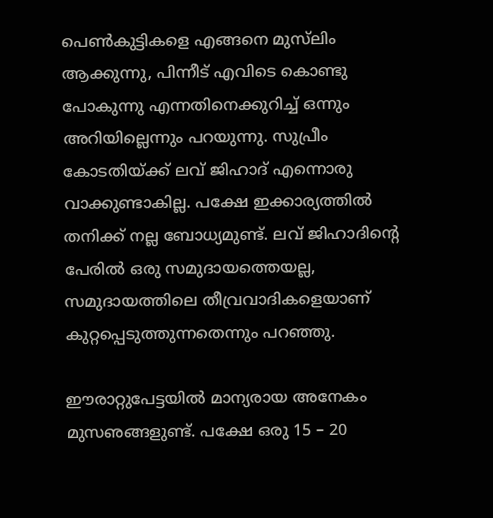പെണ്‍കുട്ടികളെ എങ്ങനെ മുസ്‌ലിം ആക്കുന്നു, പിന്നീട് എവിടെ കൊണ്ടു പോകുന്നു എന്നതിനെക്കുറിച്ച് ഒന്നും അറിയില്ലെന്നും പറയുന്നു. സുപ്രീം കോടതിയ്ക്ക് ലവ് ജിഹാദ് എന്നൊരു വാക്കുണ്ടാകില്ല. പക്ഷേ ഇക്കാര്യത്തില്‍ തനിക്ക് നല്ല ബോധ്യമുണ്ട്. ലവ് ജിഹാദിന്റെ പേരില്‍ ഒരു സമുദായത്തെയല്ല, സമുദായത്തിലെ തീവ്രവാദികളെയാണ് കുറ്റപ്പെടുത്തുന്നതെന്നും പറഞ്ഞു.

ഈരാറ്റുപേട്ടയില്‍ മാന്യരായ അനേകം മുസഌങ്ങളുണ്ട്. പക്ഷേ ഒരു 15 – 20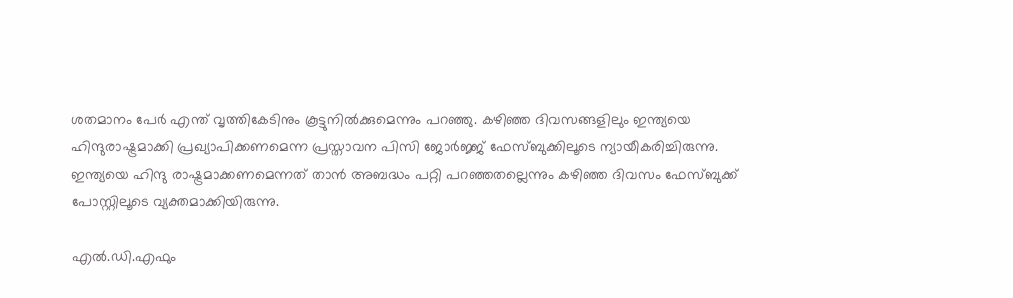ശതമാനം പേര്‍ എന്ത് വൃത്തികേടിനും കൂട്ടുനില്‍ക്കുമെന്നും പറഞ്ഞു. കഴിഞ്ഞ ദിവസങ്ങളിലും ഇന്ത്യയെ ഹിന്ദുരാഷ്ട്രമാക്കി പ്രഖ്യാപിക്കണമെന്ന പ്രസ്താവന പിസി ജോര്‍ജ്ജ് ഫേസ്ബുക്കിലൂടെ ന്യായീകരിച്ചിരുന്നു. ഇന്ത്യയെ ഹിന്ദു രാഷ്ട്രമാക്കണമെന്നത് താന്‍ അബദ്ധം പറ്റി പറഞ്ഞതല്ലെന്നും കഴിഞ്ഞ ദിവസം ഫേസ്ബുക്ക് പോസ്റ്റിലൂടെ വ്യക്തമാക്കിയിരുന്നു.

എല്‍.ഡി.എഫും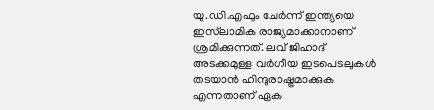യു.ഡി.എഫും ചേര്‍ന്ന് ഇന്ത്യയെ ഇസ്‌ലാമിക രാജ്യമാക്കാനാണ് ശ്രമിക്കുന്നത്. ലവ് ജിഹാദ് അടക്കമുള്ള വര്‍ഗീയ ഇടപെടലുകള്‍ തടയാന്‍ ഹിന്ദുരാഷ്ട്രമാക്കുക എന്നതാണ് ഏക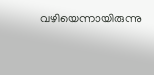വഴിയെന്നായിരുന്നു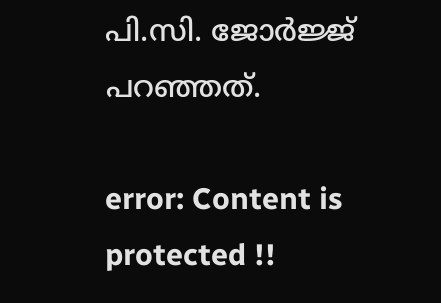പി.സി. ജോര്‍ജ്ജ് പറഞ്ഞത്.

error: Content is protected !!